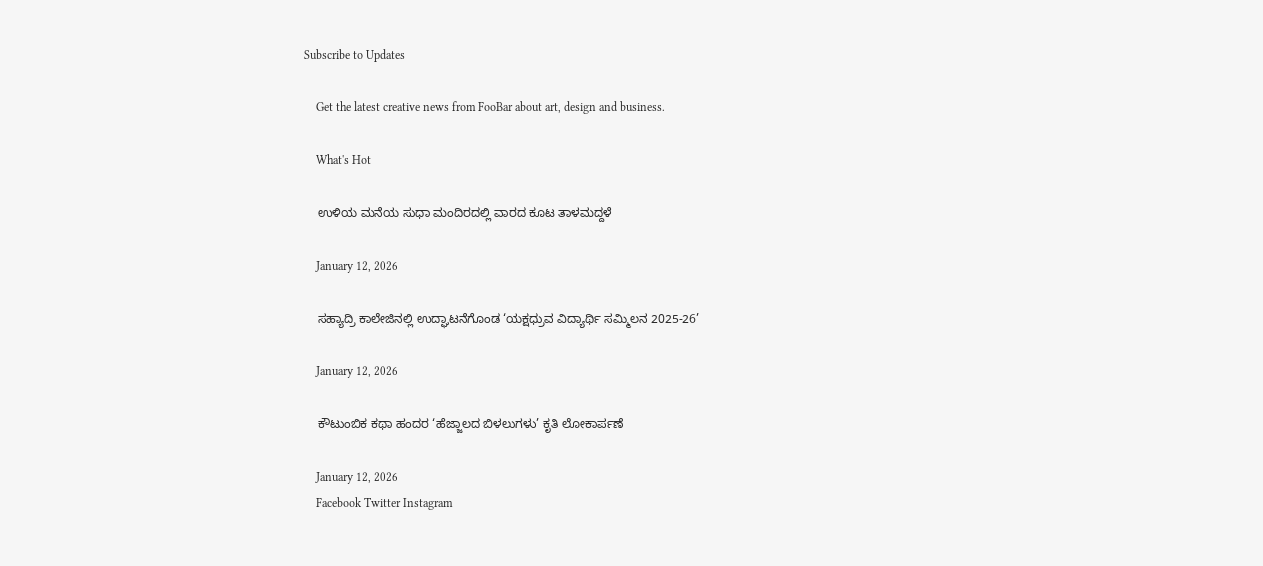Subscribe to Updates

    Get the latest creative news from FooBar about art, design and business.

    What's Hot

    ಉಳಿಯ ಮನೆಯ ಸುಧಾ ಮಂದಿರದಲ್ಲಿ ವಾರದ ಕೂಟ ತಾಳಮದ್ದಳೆ

    January 12, 2026

    ಸಹ್ಯಾದ್ರಿ ಕಾಲೇಜಿನಲ್ಲಿ ಉದ್ಘಾಟನೆಗೊಂಡ ‘ಯಕ್ಷಧ್ರುವ ವಿದ್ಯಾರ್ಥಿ ಸಮ್ಮಿಲನ 2025-26’

    January 12, 2026

    ಕೌಟುಂಬಿಕ ಕಥಾ ಹಂದರ ‘ಹೆಜ್ಜಾಲದ ಬಿಳಲುಗಳು’ ಕೃತಿ ಲೋಕಾರ್ಪಣೆ

    January 12, 2026
    Facebook Twitter Instagram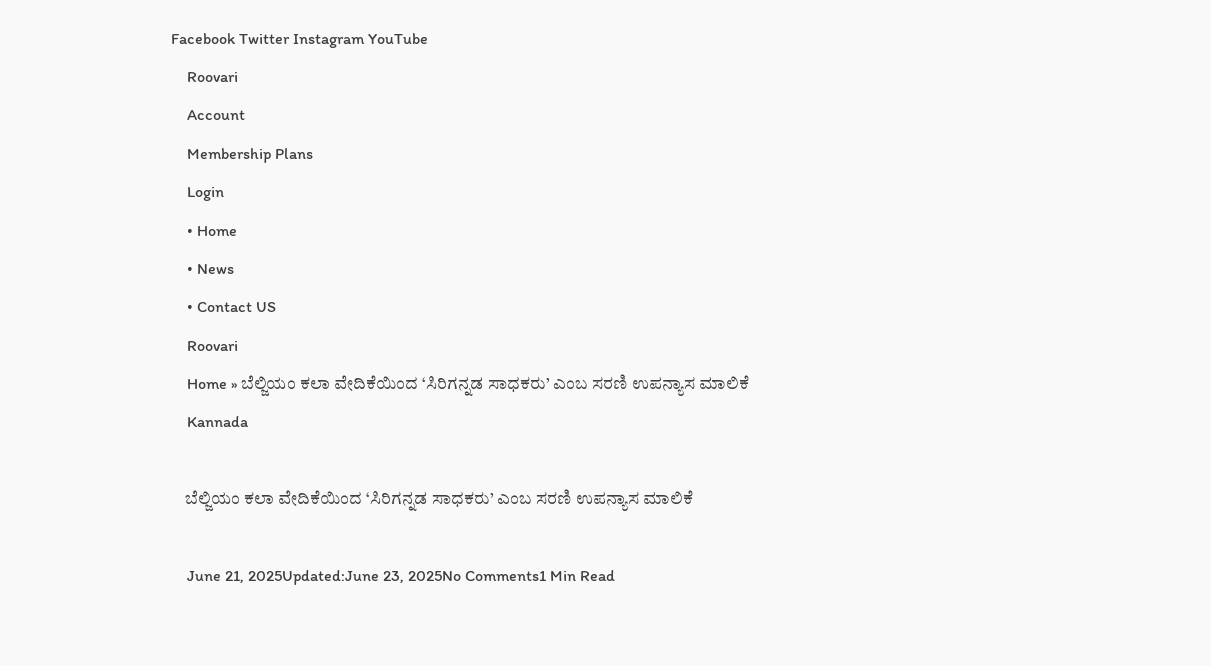Facebook Twitter Instagram YouTube
    Roovari
    Account
    Membership Plans
    Login
    • Home
    • News
    • Contact US
    Roovari
    Home » ಬೆಲ್ಜಿಯಂ ಕಲಾ ವೇದಿಕೆಯಿಂದ ‘ಸಿರಿಗನ್ನಡ ಸಾಧಕರು’ ಎಂಬ ಸರಣಿ ಉಪನ್ಯಾಸ ಮಾಲಿಕೆ
    Kannada

    ಬೆಲ್ಜಿಯಂ ಕಲಾ ವೇದಿಕೆಯಿಂದ ‘ಸಿರಿಗನ್ನಡ ಸಾಧಕರು’ ಎಂಬ ಸರಣಿ ಉಪನ್ಯಾಸ ಮಾಲಿಕೆ

    June 21, 2025Updated:June 23, 2025No Comments1 Min Read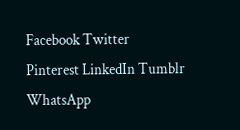Facebook Twitter Pinterest LinkedIn Tumblr WhatsApp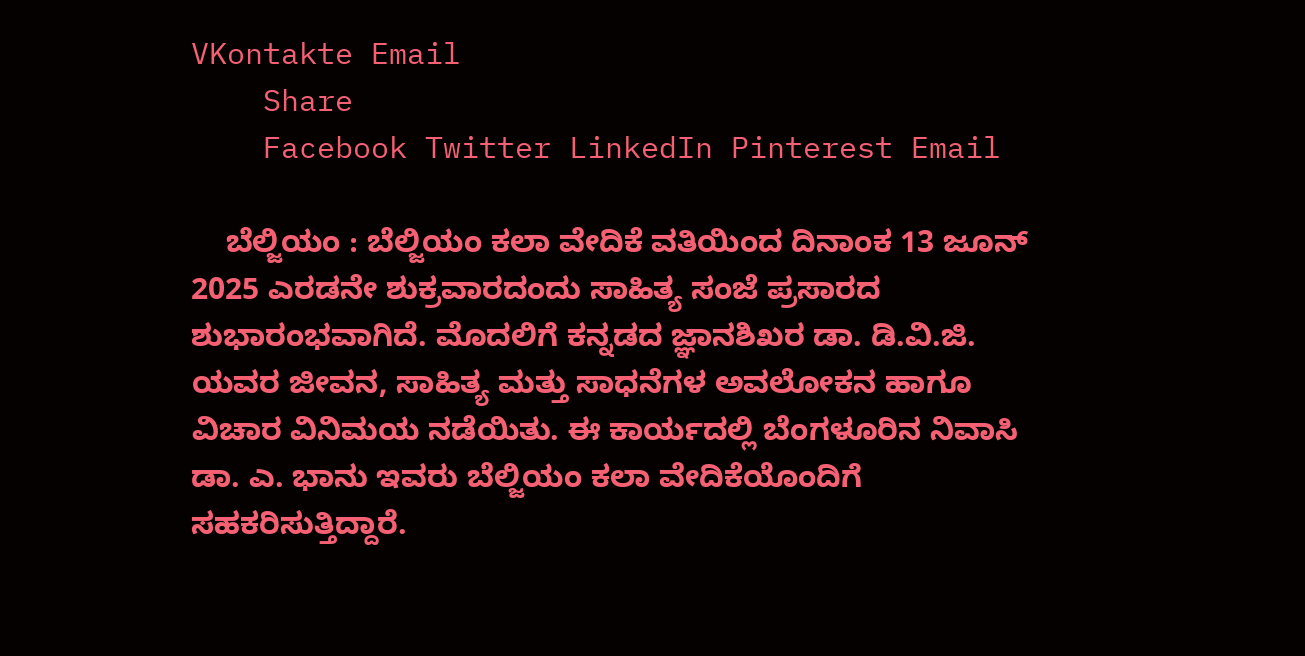VKontakte Email
    Share
    Facebook Twitter LinkedIn Pinterest Email

    ಬೆಲ್ಜಿಯಂ : ಬೆಲ್ಜಿಯಂ ಕಲಾ ವೇದಿಕೆ ವತಿಯಿಂದ ದಿನಾಂಕ 13 ಜೂನ್ 2025 ಎರಡನೇ ಶುಕ್ರವಾರದಂದು ಸಾಹಿತ್ಯ ಸಂಜೆ ಪ್ರಸಾರದ ಶುಭಾರಂಭವಾಗಿದೆ. ಮೊದಲಿಗೆ ಕನ್ನಡದ ಜ್ಞಾನಶಿಖರ ಡಾ. ಡಿ.ವಿ.ಜಿ. ಯವರ ಜೀವನ, ಸಾಹಿತ್ಯ ಮತ್ತು ಸಾಧನೆಗಳ ಅವಲೋಕನ ಹಾಗೂ ವಿಚಾರ ವಿನಿಮಯ ನಡೆಯಿತು. ಈ ಕಾರ್ಯದಲ್ಲಿ ಬೆಂಗಳೂರಿನ ನಿವಾಸಿ ಡಾ. ಎ. ಭಾನು ಇವರು ಬೆಲ್ಜಿಯಂ ಕಲಾ ವೇದಿಕೆಯೊಂದಿಗೆ ಸಹಕರಿಸುತ್ತಿದ್ದಾರೆ.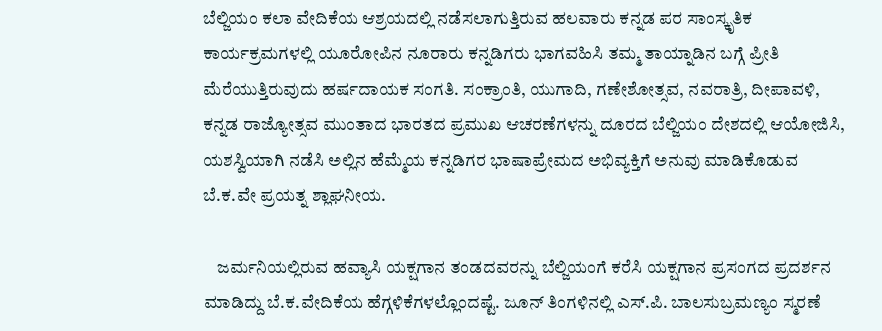ಬೆಲ್ಜಿಯಂ ಕಲಾ ವೇದಿಕೆಯ ಆಶ್ರಯದಲ್ಲಿ ನಡೆಸಲಾಗುತ್ತಿರುವ ಹಲವಾರು ಕನ್ನಡ ಪರ ಸಾಂಸ್ಕೃತಿಕ ಕಾರ್ಯಕ್ರಮಗಳಲ್ಲಿ ಯೂರೋಪಿನ ನೂರಾರು ಕನ್ನಡಿಗರು ಭಾಗವಹಿಸಿ ತಮ್ಮ ತಾಯ್ನಾಡಿನ ಬಗ್ಗೆ ಪ್ರೀತಿ ಮೆರೆಯುತ್ತಿರುವುದು ಹರ್ಷದಾಯಕ ಸಂಗತಿ. ಸಂಕ್ರಾಂತಿ, ಯುಗಾದಿ, ಗಣೇಶೋತ್ಸವ, ನವರಾತ್ರಿ, ದೀಪಾವಳಿ, ಕನ್ನಡ ರಾಜ್ಯೋತ್ಸವ ಮುಂತಾದ ಭಾರತದ ಪ್ರಮುಖ ಆಚರಣೆಗಳನ್ನು ದೂರದ ಬೆಲ್ಜಿಯಂ ದೇಶದಲ್ಲಿ ಆಯೋಜಿಸಿ, ಯಶಸ್ವಿಯಾಗಿ ನಡೆಸಿ ಅಲ್ಲಿನ ಹೆಮ್ಮೆಯ ಕನ್ನಡಿಗರ ಭಾಷಾಪ್ರೇಮದ ಅಭಿವ್ಯಕ್ತಿಗೆ ಅನುವು ಮಾಡಿಕೊಡುವ ಬೆ.ಕ.ವೇ ಪ್ರಯತ್ನ ಶ್ಲಾಘನೀಯ.

    ಜರ್ಮನಿಯಲ್ಲಿರುವ ಹವ್ಯಾಸಿ ಯಕ್ಷಗಾನ ತಂಡದವರನ್ನು ಬೆಲ್ಜಿಯಂಗೆ ಕರೆಸಿ ಯಕ್ಷಗಾನ ಪ್ರಸಂಗದ ಪ್ರದರ್ಶನ ಮಾಡಿದ್ದು ಬೆ.ಕ.ವೇದಿಕೆಯ ಹೆಗ್ಗಳಿಕೆಗಳಲ್ಲೊಂದಷ್ಟೆ. ಜೂನ್ ತಿಂಗಳಿನಲ್ಲಿ ಎಸ್.ಪಿ. ಬಾಲಸುಬ್ರಮಣ್ಯಂ ಸ್ಮರಣೆ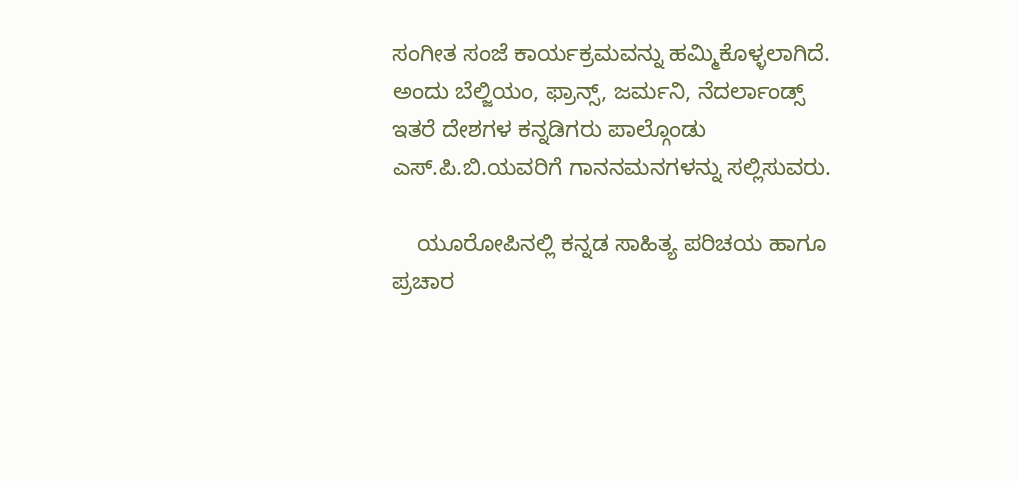ಸಂಗೀತ ಸಂಜೆ ಕಾರ್ಯಕ್ರಮವನ್ನು ಹಮ್ಮಿಕೊಳ್ಳಲಾಗಿದೆ. ಅಂದು ಬೆಲ್ಜಿಯಂ, ಫ್ರಾನ್ಸ್, ಜರ್ಮನಿ, ನೆದರ್ಲಾಂಡ್ಸ್ ಇತರೆ ದೇಶಗಳ ಕನ್ನಡಿಗರು ಪಾಲ್ಗೊಂಡು ಎಸ್.ಪಿ.ಬಿ.ಯವರಿಗೆ ಗಾನನಮನಗಳನ್ನು ಸಲ್ಲಿಸುವರು.

    ಯೂರೋಪಿನಲ್ಲಿ ಕನ್ನಡ ಸಾಹಿತ್ಯ ಪರಿಚಯ ಹಾಗೂ ಪ್ರಚಾರ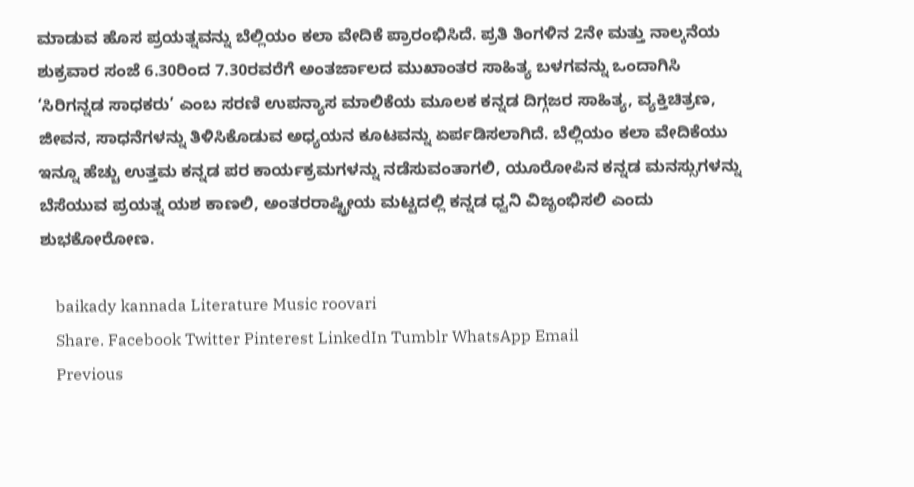ಮಾಡುವ ಹೊಸ ಪ್ರಯತ್ನವನ್ನು ಬೆಲ್ಲಿಯಂ ಕಲಾ ವೇದಿಕೆ ಪ್ರಾರಂಭಿಸಿದೆ. ಪ್ರತಿ ತಿಂಗಳಿನ 2ನೇ ಮತ್ತು ನಾಲ್ಕನೆಯ ಶುಕ್ರವಾರ ಸಂಜೆ 6.30ರಿಂದ 7.30ರವರೆಗೆ ಅಂತರ್ಜಾಲದ ಮುಖಾಂತರ ಸಾಹಿತ್ಯ ಬಳಗವನ್ನು ಒಂದಾಗಿಸಿ ‘ಸಿರಿಗನ್ನಡ ಸಾಧಕರು’ ಎಂಬ ಸರಣಿ ಉಪನ್ಯಾಸ ಮಾಲಿಕೆಯ ಮೂಲಕ ಕನ್ನಡ ದಿಗ್ಗಜರ ಸಾಹಿತ್ಯ, ವ್ಯಕ್ತಿಚಿತ್ರಣ, ಜೀವನ, ಸಾಧನೆಗಳನ್ನು ತಿಳಿಸಿಕೊಡುವ ಅಧ್ಯಯನ ಕೂಟವನ್ನು ಏರ್ಪಡಿಸಲಾಗಿದೆ. ಬೆಲ್ಲಿಯಂ ಕಲಾ ವೇದಿಕೆಯು ಇನ್ನೂ ಹೆಚ್ಚು ಉತ್ತಮ ಕನ್ನಡ ಪರ ಕಾರ್ಯಕ್ರಮಗಳನ್ನು ನಡೆಸುವಂತಾಗಲಿ, ಯೂರೋಪಿನ ಕನ್ನಡ ಮನಸ್ಸುಗಳನ್ನು ಬೆಸೆಯುವ ಪ್ರಯತ್ನ ಯಶ ಕಾಣಲಿ, ಅಂತರರಾಷ್ಟ್ರೀಯ ಮಟ್ಟದಲ್ಲಿ ಕನ್ನಡ ಧ್ವನಿ ವಿಜೃಂಭಿಸಲಿ ಎಂದು ಶುಭಕೋರೋಣ.

    baikady kannada Literature Music roovari
    Share. Facebook Twitter Pinterest LinkedIn Tumblr WhatsApp Email
    Previous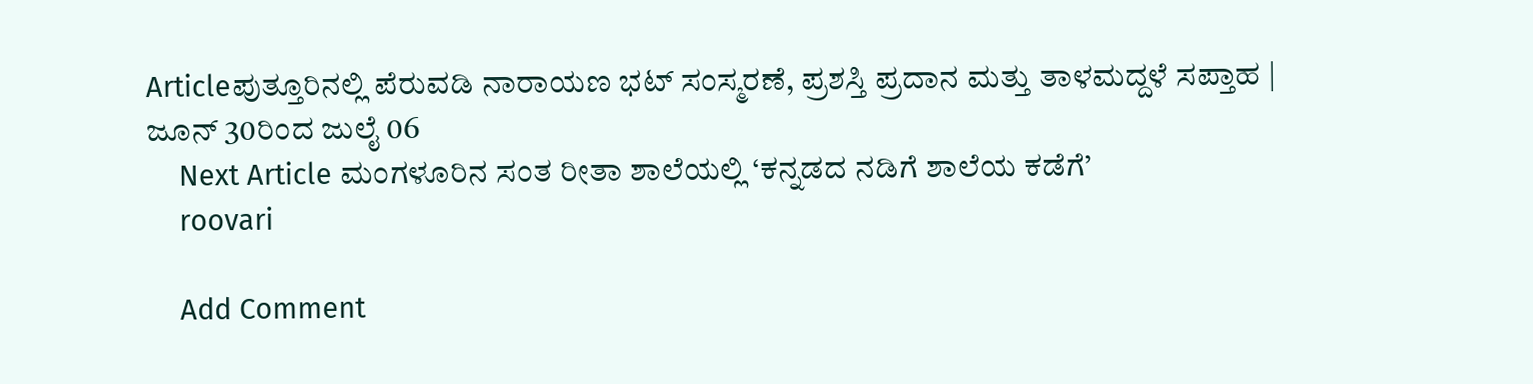Articleಪುತ್ತೂರಿನಲ್ಲಿ ಪೆರುವಡಿ ನಾರಾಯಣ ಭಟ್ ಸಂಸ್ಮರಣೆ, ಪ್ರಶಸ್ತಿ ಪ್ರದಾನ ಮತ್ತು ತಾಳಮದ್ದಳೆ ಸಪ್ತಾಹ | ಜೂನ್ 30ರಿಂದ ಜುಲೈ 06
    Next Article ಮಂಗಳೂರಿನ ಸಂತ ರೀತಾ ಶಾಲೆಯಲ್ಲಿ ‘ಕನ್ನಡದ ನಡಿಗೆ ಶಾಲೆಯ ಕಡೆಗೆ’
    roovari

    Add Comment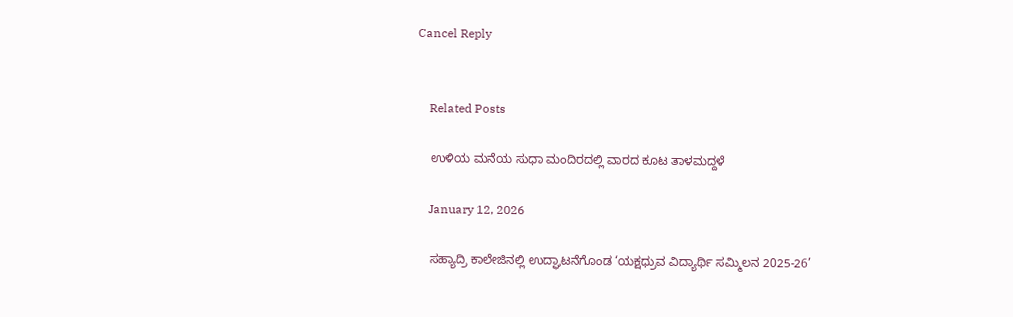Cancel Reply


    Related Posts

    ಉಳಿಯ ಮನೆಯ ಸುಧಾ ಮಂದಿರದಲ್ಲಿ ವಾರದ ಕೂಟ ತಾಳಮದ್ದಳೆ

    January 12, 2026

    ಸಹ್ಯಾದ್ರಿ ಕಾಲೇಜಿನಲ್ಲಿ ಉದ್ಘಾಟನೆಗೊಂಡ ‘ಯಕ್ಷಧ್ರುವ ವಿದ್ಯಾರ್ಥಿ ಸಮ್ಮಿಲನ 2025-26’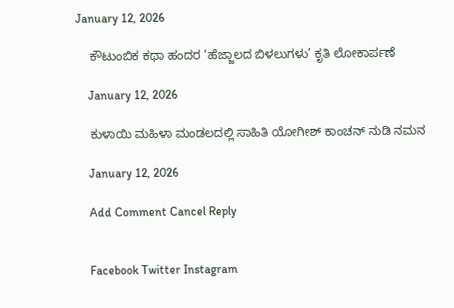January 12, 2026

    ಕೌಟುಂಬಿಕ ಕಥಾ ಹಂದರ ‘ಹೆಜ್ಜಾಲದ ಬಿಳಲುಗಳು’ ಕೃತಿ ಲೋಕಾರ್ಪಣೆ

    January 12, 2026

    ಕುಳಾಯಿ ಮಹಿಳಾ ಮಂಡಲದಲ್ಲಿ ಸಾಹಿತಿ ಯೋಗೀಶ್ ಕಾಂಚನ್ ನುಡಿ ನಮನ

    January 12, 2026

    Add Comment Cancel Reply


    Facebook Twitter Instagram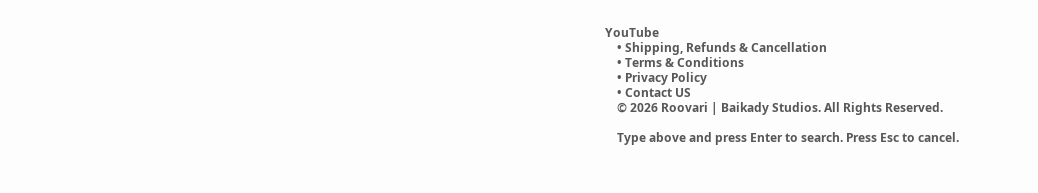YouTube
    • Shipping, Refunds & Cancellation
    • Terms & Conditions
    • Privacy Policy
    • Contact US
    © 2026 Roovari | Baikady Studios. All Rights Reserved.

    Type above and press Enter to search. Press Esc to cancel.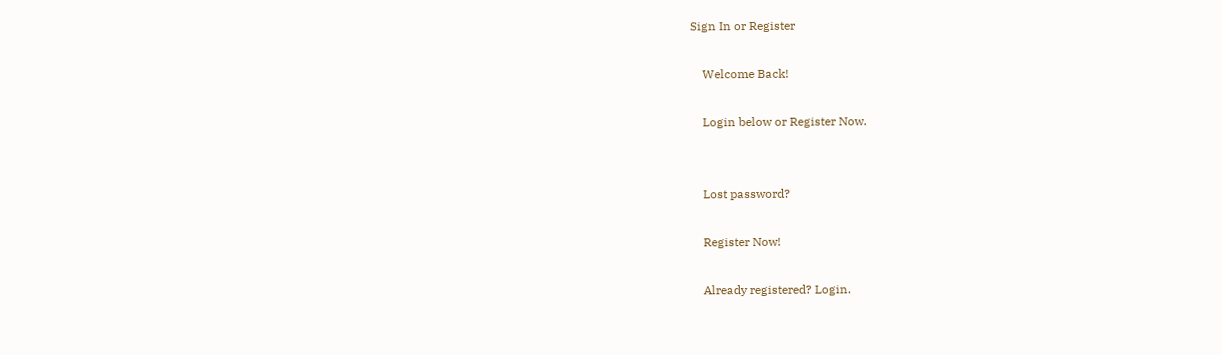Sign In or Register

    Welcome Back!

    Login below or Register Now.


    Lost password?

    Register Now!

    Already registered? Login.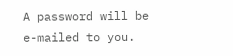A password will be e-mailed to you.